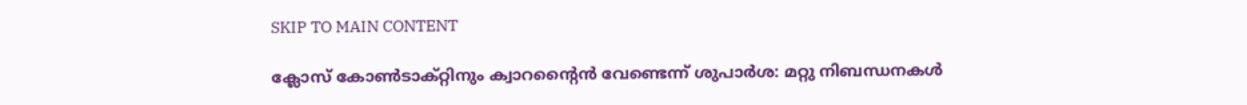SKIP TO MAIN CONTENT

ക്ലോസ് കോൺടാക്റ്റിനും ക്വാറന്റൈൻ വേണ്ടെന്ന് ശുപാർശ: മറ്റു നിബന്ധനകൾ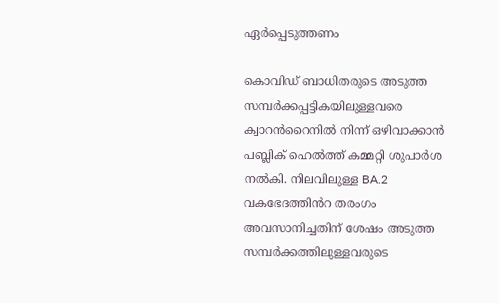ഏർപ്പെടുത്തണം

കൊവിഡ് ബാധിതരുടെ അടുത്ത സമ്പർക്കപ്പട്ടികയിലുള്ളവരെ ക്വാറൻറൈനിൽ നിന്ന് ഒഴിവാക്കാൻ പബ്ലിക് ഹെൽത്ത് കമ്മറ്റി ശുപാർശ നൽകി. നിലവിലുള്ള BA.2 വകഭേദത്തിൻറ തരംഗം അവസാനിച്ചതിന് ശേഷം അടുത്ത സമ്പർക്കത്തിലുള്ളവരുടെ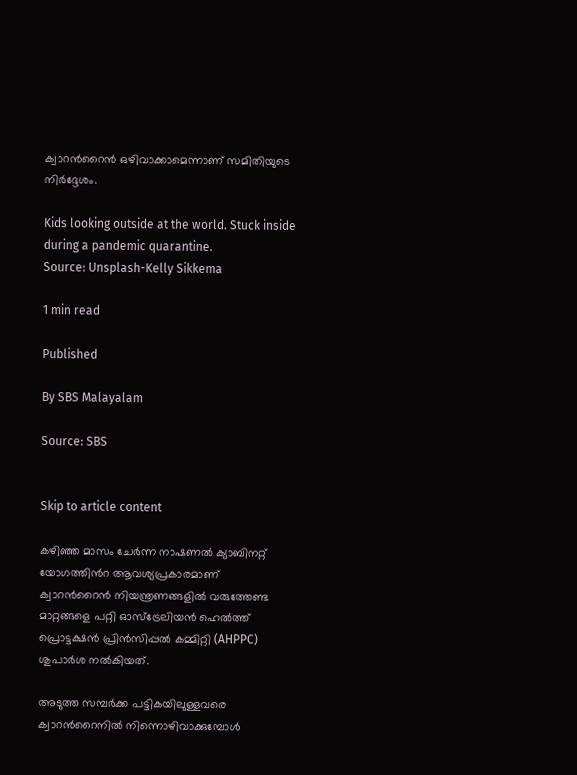ക്വാറൻറൈൻ ഒഴിവാക്കാമെന്നാണ് സമിതിയുടെ നിർദ്ദേശം.

Kids looking outside at the world. Stuck inside during a pandemic quarantine.
Source: Unsplash-Kelly Sikkema

1 min read

Published

By SBS Malayalam

Source: SBS


Skip to article content

കഴിഞ്ഞ മാസം ചേർന്ന നാഷണൽ ക്യാബിനറ്റ് യോഗത്തിൻറ ആവശ്യപ്രകാരമാണ്  ക്വാറൻറൈൻ നിയന്ത്രണങ്ങളിൽ വരുത്തേണ്ട മാറ്റങ്ങളെ പറ്റി ഓസ്‌ട്രേലിയൻ ഹെൽത്ത് പ്രൊട്ടക്ഷൻ പ്രിൻസിപ്പൽ കമ്മിറ്റി (AHPPC) ശുപാർശ നൽകിയത്.

അടുത്ത സമ്പർക്ക പട്ടികയിലുള്ളവരെ ക്വാറൻറൈനിൽ നിന്നൊഴിവാക്കുമ്പോൾ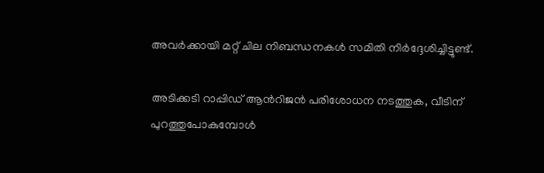അവർക്കായി മറ്റ് ചില നിബന്ധനകൾ സമിതി നിർദ്ദേശിച്ചിട്ടുണ്ട്.

അടിക്കടി റാപ്പിഡ് ആൻറിജൻ പരിശോധന നടത്തുക, വീടിന് പുറത്തുപോകുമ്പോൾ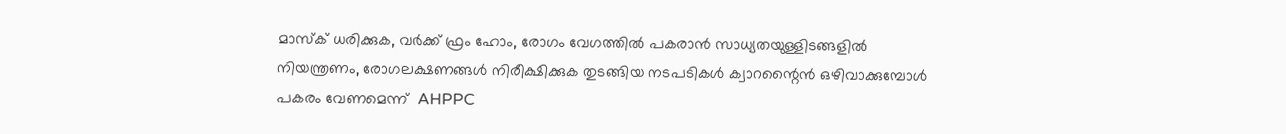മാസ്‌ക് ധരിക്കുക, വർക്ക് ഫ്രം ഹോം, രോഗം വേഗത്തിൽ പകരാൻ സാധ്യതയുള്ളിടങ്ങളിൽ നിയന്ത്രണം, രോഗലക്ഷണങ്ങൾ നിരീക്ഷിക്കുക തുടങ്ങിയ നടപടികൾ ക്വാറന്റൈൻ ഒഴിവാക്കുമ്പോൾ പകരം വേണമെന്ന്  AHPPC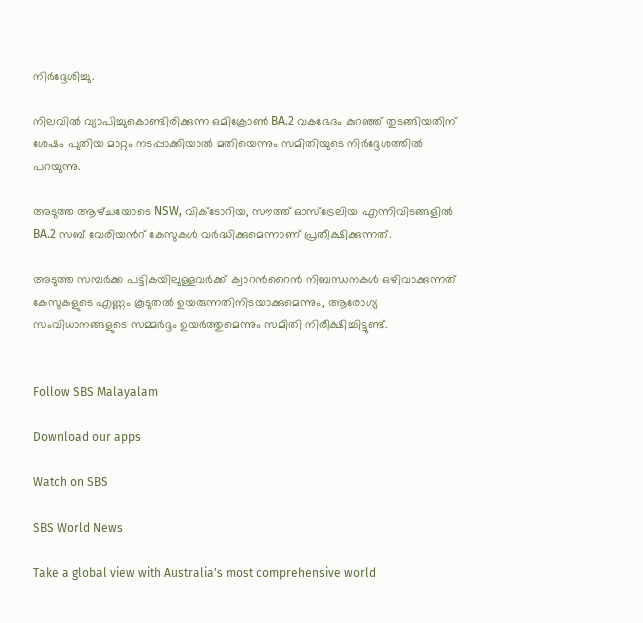നിർദ്ദേശിച്ചു.

നിലവിൽ വ്യാപിച്ചുകൊണ്ടിരിക്കുന്ന ഒമിക്രോൺ BA.2 വകഭേദം കുറഞ്ഞ് തുടങ്ങിയതിന് ശേഷം പുതിയ മാറ്റം നടപ്പാക്കിയാൽ മതിയെന്നും സമിതിയുടെ നിർദ്ദേശത്തിൽ പറയുന്നു.

അടുത്ത ആഴ്‌ചയോടെ NSW, വിക്ടോറിയ, സൗത്ത് ഓസ്‌ട്രേലിയ എന്നിവിടങ്ങളിൽ BA.2 സബ് വേരിയൻറ് കേസുകൾ വർദ്ധിക്കുമെന്നാണ് പ്രതീക്ഷിക്കുന്നത്.

അടുത്ത സമ്പർക്ക പട്ടികയിലുള്ളവർക്ക് ക്വാറൻറൈൻ നിബന്ധനകൾ ഒഴിവാക്കുന്നത് കേസുകളുടെ എണ്ണം കൂടുതൽ ഉയരുന്നതിനിടയാക്കുമെന്നും, ആരോഗ്യ സംവിധാനങ്ങളുടെ സമ്മർദ്ദം ഉയർത്തുമെന്നും സമിതി നിരീക്ഷിച്ചിട്ടുണ്ട്.


Follow SBS Malayalam

Download our apps

Watch on SBS

SBS World News

Take a global view with Australia's most comprehensive world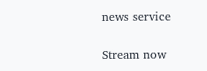news service

Stream now